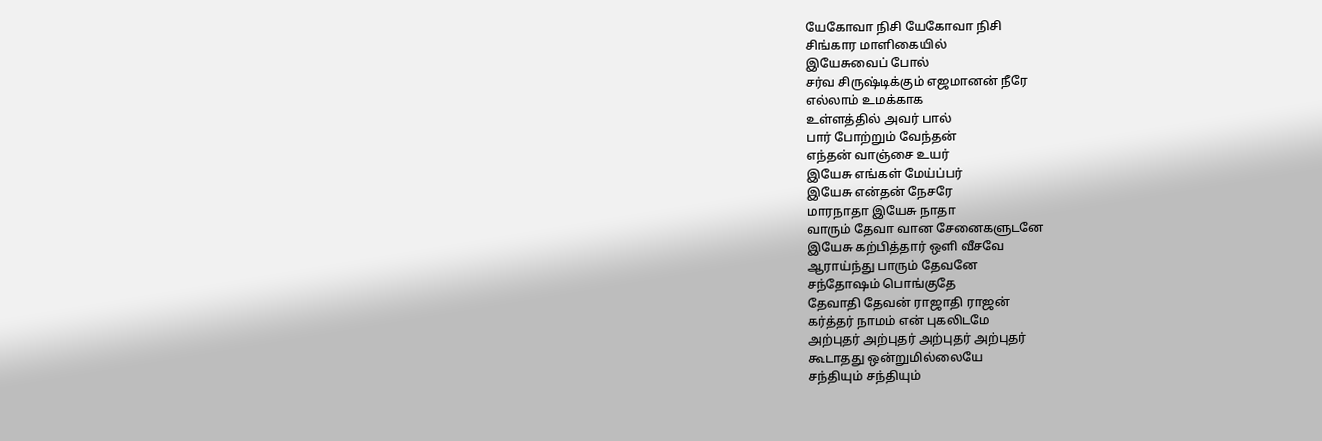யேகோவா நிசி யேகோவா நிசி
சிங்கார மாளிகையில்
இயேசுவைப் போல்
சர்வ சிருஷ்டிக்கும் எஜமானன் நீரே
எல்லாம் உமக்காக
உள்ளத்தில் அவர் பால்
பார் போற்றும் வேந்தன்
எந்தன் வாஞ்சை உயர்
இயேசு எங்கள் மேய்ப்பர்
இயேசு என்தன் நேசரே
மாரநாதா இயேசு நாதா
வாரும் தேவா வான சேனைகளுடனே
இயேசு கற்பித்தார் ஒளி வீசவே
ஆராய்ந்து பாரும் தேவனே
சந்தோஷம் பொங்குதே
தேவாதி தேவன் ராஜாதி ராஜன்
கர்த்தர் நாமம் என் புகலிடமே
அற்புதர் அற்புதர் அற்புதர் அற்புதர்
கூடாதது ஒன்றுமில்லையே
சந்தியும் சந்தியும்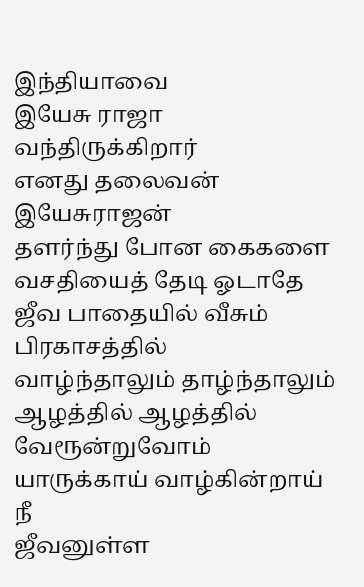இந்தியாவை
இயேசு ராஜா வந்திருக்கிறார்
எனது தலைவன் இயேசுராஜன்
தளர்ந்து போன கைகளை
வசதியைத் தேடி ஓடாதே
ஜீவ பாதையில் வீசும் பிரகாசத்தில்
வாழ்ந்தாலும் தாழ்ந்தாலும்
ஆழத்தில் ஆழத்தில் வேரூன்றுவோம்
யாருக்காய் வாழ்கின்றாய் நீ
ஜீவனுள்ள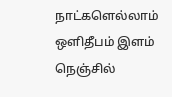நாட்களெல்லாம்
ஒளிதீபம் இளம் நெஞ்சில்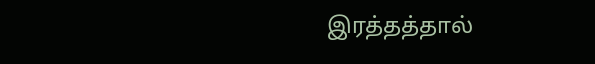இரத்தத்தால்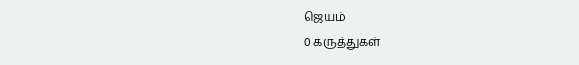ஜெயம்
0 கருத்துகள்